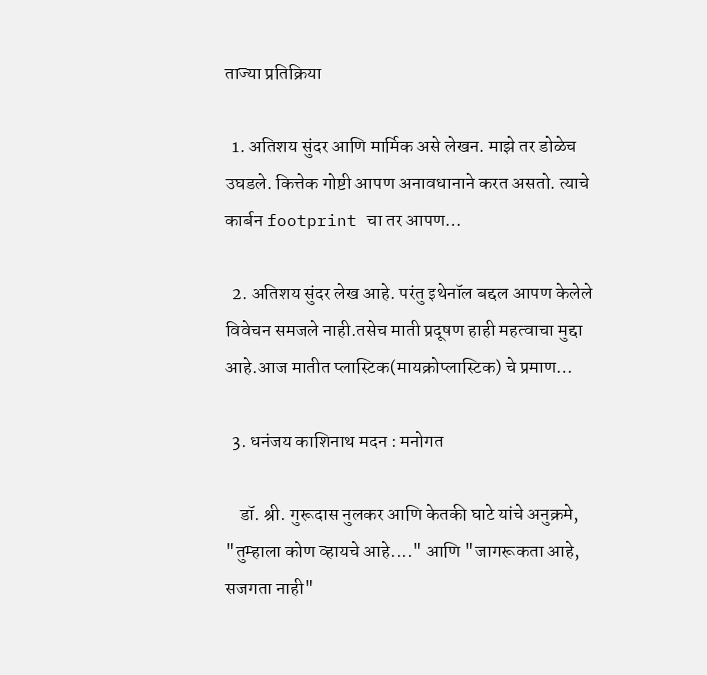ताज्या प्रतिक्रिया

  1. अतिशय सुंदर आणि मार्मिक असे लेखन. माझे तर डोळेच उघडले. कित्तेक गोष्टी आपण अनावधानाने करत असतो. त्याचे कार्बन footprint चा तर आपण…

  2. अतिशय सुंदर लेख आहे. परंतु इथेनॉल बद्दल आपण केलेले विवेचन समजले नाही.तसेच माती प्रदूषण हाही महत्वाचा मुद्दा आहे.आज मातीत प्लास्टिक(मायक्रोप्लास्टिक) चे प्रमाण…

  3. धनंजय काशिनाथ मदन : मनोगत

    डॉ. श्री. गुरूदास नुलकर आणि केतकी घाटे यांचे अनुक्रमे, "तुम्हाला कोण व्हायचे आहे...." आणि "जागरूकता आहे, सजगता नाही"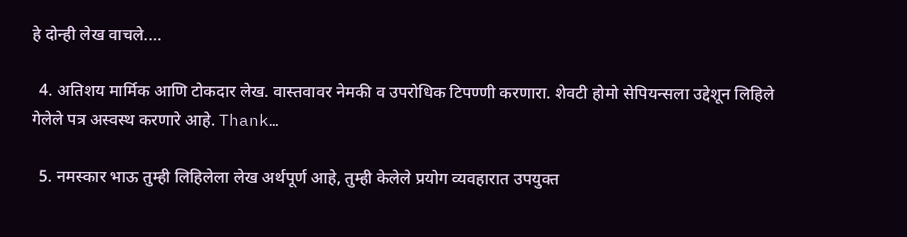हे दोन्ही लेख वाचले.…

  4. अतिशय मार्मिक आणि टोकदार लेख. वास्तवावर नेमकी व उपरोधिक टिपण्णी करणारा. शेवटी होमो सेपियन्सला उद्देशून लिहिले गेलेले पत्र अस्वस्थ करणारे आहे. Thank…

  5. नमस्कार भाऊ तुम्ही लिहिलेला लेख अर्थपूर्ण आहे, तुम्ही केलेले प्रयोग व्यवहारात उपयुक्त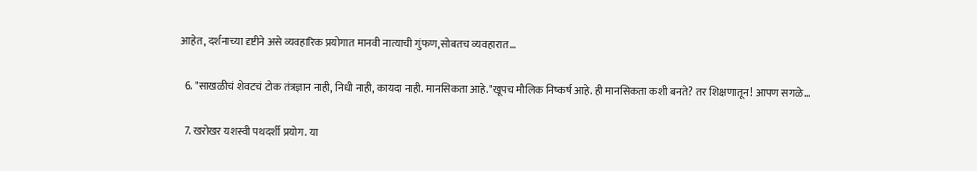आहेत, दर्शनाच्या दृष्टीने असे व्यवहारिक प्रयोगात मानवी नात्याची गुंफण,सोबतच व्यवहारात…

  6. "साखळीचं शेवटचं टोक तंत्रज्ञान नाही, निधी नाही, कायदा नाही. मानसिकता आहे."खूपच मौलिक निष्कर्ष आहे. ही मानसिकता कशी बनते? तर शिक्षणातून! आपण सगळे…

  7. खरोखर यशस्वी पथदर्शी प्रयोग. या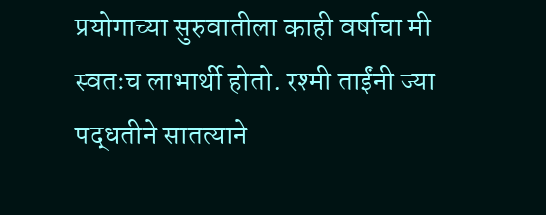प्रयोगाच्या सुरुवातीला काही वर्षाचा मी स्वतःच लाभार्थी होतो. रश्मी ताईंनी ज्या पद्धतीने सातत्याने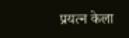प्रयत्न केला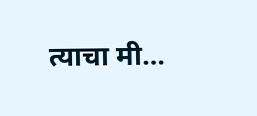त्याचा मी…